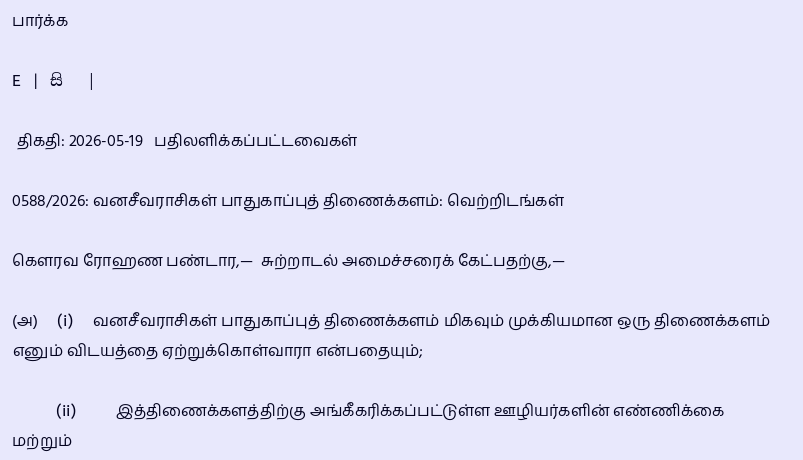பார்க்க

E   |   සි   |

 திகதி: 2026-05-19   பதிலளிக்கப்பட்டவைகள்

0588/2026: வனசீவராசிகள் பாதுகாப்புத் திணைக்களம்: வெற்றிடங்கள்

கௌரவ ரோஹண பண்டார,—  சுற்றாடல் அமைச்சரைக் கேட்பதற்கு,—

(அ)     (i)     வனசீவராசிகள் பாதுகாப்புத் திணைக்களம் மிகவும் முக்கியமான ஒரு திணைக்களம் எனும் விடயத்தை ஏற்றுக்கொள்வாரா என்பதையும்;

           (ii)          இத்திணைக்களத்திற்கு அங்கீகரிக்கப்பட்டுள்ள ஊழியர்களின் எண்ணிக்கை மற்றும்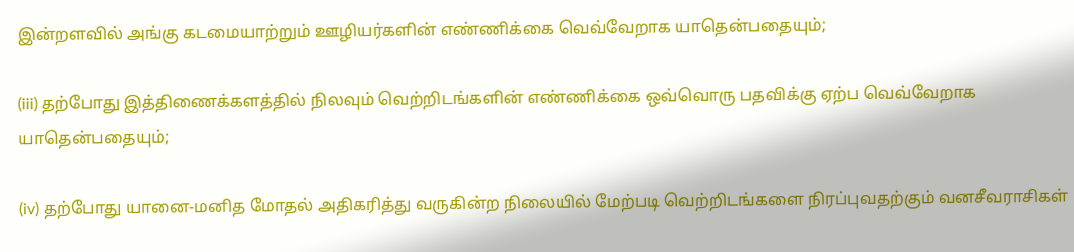இன்றளவில் அங்கு கடமையாற்றும் ஊழியர்களின் எண்ணிக்கை வெவ்வேறாக யாதென்பதையும்;

(iii) தற்போது இத்திணைக்களத்தில் நிலவும் வெற்றிடங்களின் எண்ணிக்கை ஒவ்வொரு பதவிக்கு ஏற்ப வெவ்வேறாக யாதென்பதையும்;

(iv) தற்போது யானை-மனித மோதல் அதிகரித்து வருகின்ற நிலையில் மேற்படி வெற்றிடங்களை நிரப்புவதற்கும் வனசீவராசிகள்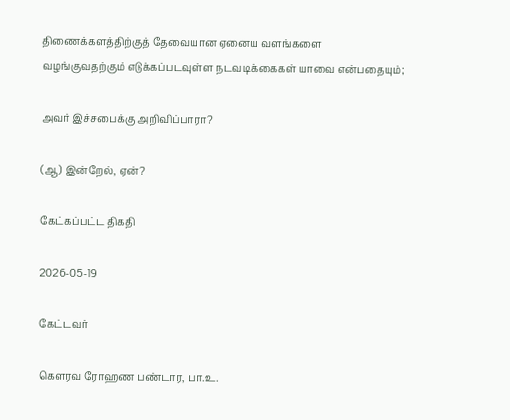திணைக்களத்திற்குத் தேவையான ஏனைய வளங்களை வழங்குவதற்கும் எடுக்கப்படவுள்ள நடவடிக்கைகள் யாவை என்பதையும்;

அவர் இச்சபைக்கு அறிவிப்பாரா?

(ஆ) இன்றேல், ஏன்?

கேட்கப்பட்ட திகதி

2026-05-19

கேட்டவர்

கௌரவ ரோஹண பண்டார, பா.உ.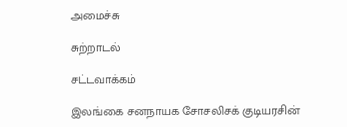அமைச்சு

சுற்றாடல்

சட்டவாக்கம்

இலங்கை சனநாயக சோசலிசக் குடியரசின்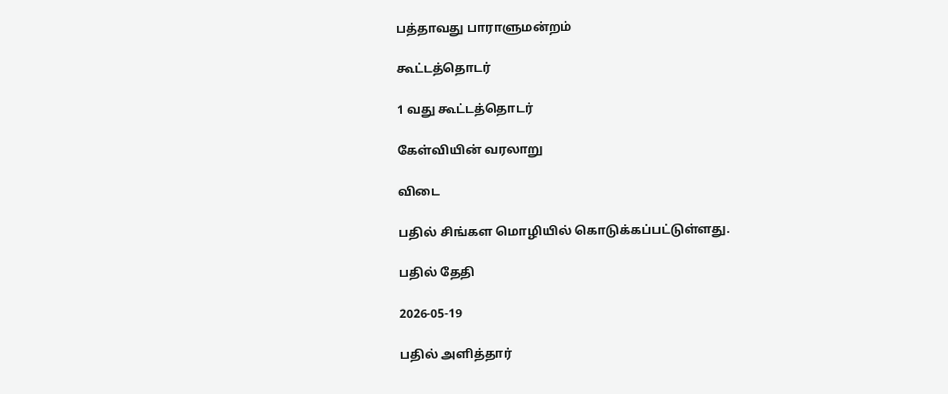பத்தாவது பாராளுமன்றம்

கூட்டத்தொடர்

1 வது கூட்டத்தொடர்

கேள்வியின் வரலாறு

விடை

பதில் சிங்கள மொழியில் கொடுக்கப்பட்டுள்ளது.

பதில் தேதி

2026-05-19

பதில் அளித்தார்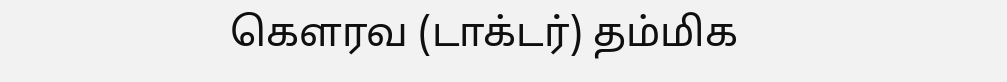கௌரவ (டாக்டர்) தம்மிக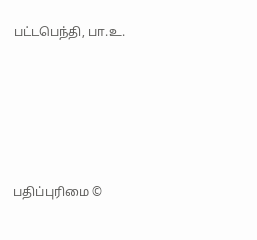பட்டபெந்தி, பா.உ.





பதிப்புரிமை ©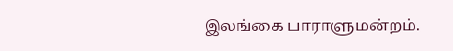இலங்கை பாராளுமன்றம்.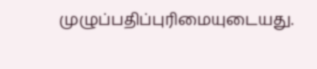முழுப்பதிப்புரிமையுடையது.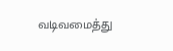வடிவமைத்து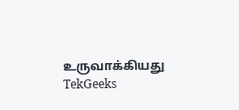உருவாக்கியது  TekGeeks